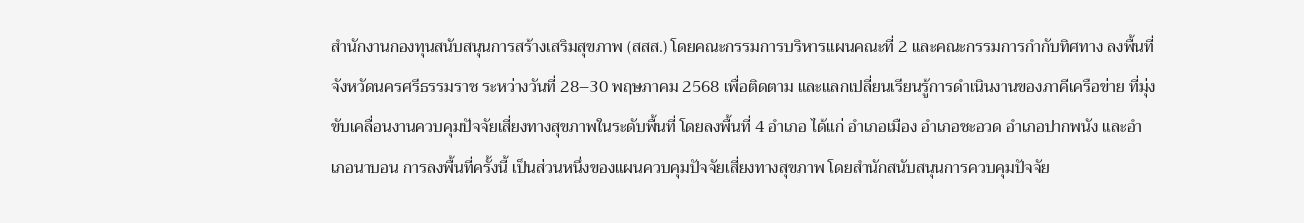สำนักงานกองทุนสนับสนุนการสร้างเสริมสุขภาพ (สสส.) โดยคณะกรรมการบริหารแผนคณะที่ 2 เเละคณะกรรมการกำกับทิศทาง ลงพื้นที่จังหวัดนครศรีธรรมราช ระหว่างวันที่ 28–30 พฤษภาคม 2568 เพื่อติดตาม และแลกเปลี่ยนเรียนรู้การดำเนินงานของภาคีเครือข่าย ที่มุ่งขับเคลื่อนงานควบคุมปัจจัยเสี่ยงทางสุขภาพในระดับพื้นที่ โดยลงพื้นที่ 4 อำเภอ ได้แก่ อำเภอเมือง อำเภอชะอวด อำเภอปากพนัง และอำเภอนาบอน การลงพื้นที่ครั้งนี้ เป็นส่วนหนึ่งของแผนควบคุมปัจจัยเสี่ยงทางสุขภาพ โดยสำนักสนับสนุนการควบคุมปัจจัย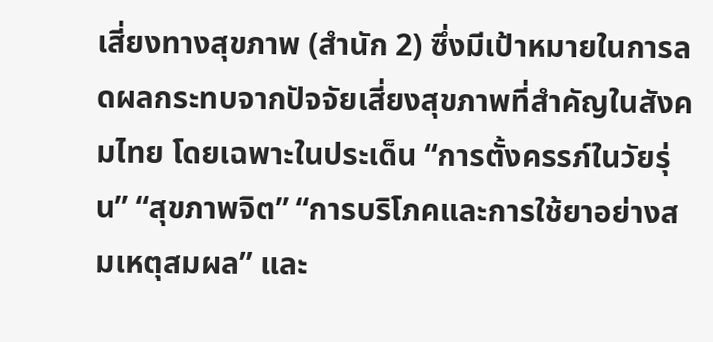เสี่ยงทางสุขภาพ (สำนัก 2) ซึ่งมีเป้าหมายในการลดผลกระทบจากปัจจัยเสี่ยงสุขภาพที่สำคัญในสังคมไทย โดยเฉพาะในประเด็น “การตั้งครรภ์ในวัยรุ่น” “สุขภาพจิต” “การบริโภคและการใช้ยาอย่างสมเหตุสมผล” และ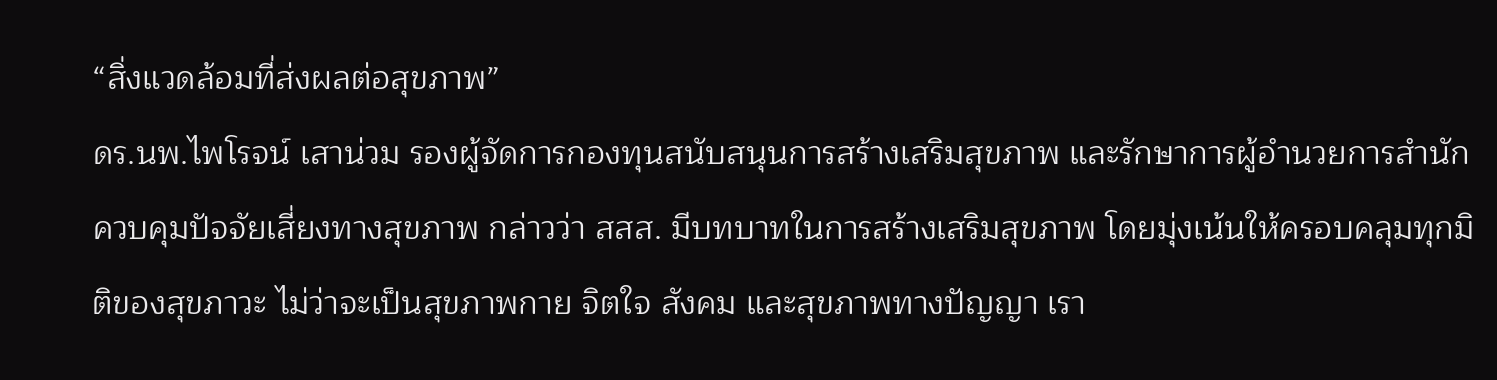“สิ่งแวดล้อมที่ส่งผลต่อสุขภาพ”
ดร.นพ.ไพโรจน์ เสาน่วม รองผู้จัดการกองทุนสนับสนุนการสร้างเสริมสุขภาพ และรักษาการผู้อำนวยการสำนักควบคุมปัจจัยเสี่ยงทางสุขภาพ กล่าวว่า สสส. มีบทบาทในการสร้างเสริมสุขภาพ โดยมุ่งเน้นให้ครอบคลุมทุกมิติของสุขภาวะ ไม่ว่าจะเป็นสุขภาพกาย จิตใจ สังคม และสุขภาพทางปัญญา เรา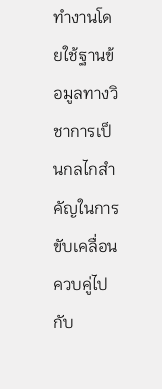ทำงานโดยใช้ฐานข้อมูลทางวิชาการเป็นกลไกสำคัญในการขับเคลื่อนควบคู่ไปกับ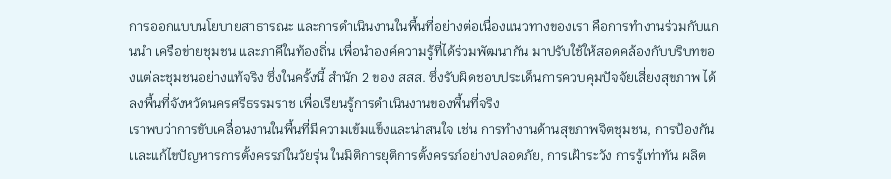การออกแบบนโยบายสาธารณะ และการดำเนินงานในพื้นที่อย่างต่อเนื่องแนวทางของเรา คือการทำงานร่วมกับแกนนำ เครือข่ายชุมชน และภาคีในท้องถิ่น เพื่อนำองค์ความรู้ที่ได้ร่วมพัฒนากัน มาปรับใช้ให้สอดคล้องกับบริบทของแต่ละชุมชนอย่างแท้จริง ซึ่งในครั้งนี้ สำนัก 2 ของ สสส. ซึ่งรับผิดชอบประเด็นการควบคุมปัจจัยเสี่ยงสุขภาพ ได้ลงพื้นที่จังหวัดนครศรีธรรมราช เพื่อเรียนรู้การดำเนินงานของพื้นที่จริง
เราพบว่าการขับเคลื่อนงานในพื้นที่มีความเข้มแข็งและน่าสนใจ เช่น การทำงานด้านสุขภาพจิตชุมชน, การป้องกัน เเละแก้ไขปัญหารการตั้งครรภ์ในวัยรุ่น ในมิติการยุติการตั้งครรภ์อย่างปลอดภัย, การเฝ้าระวัง การรู้เท่าทัน ผลิต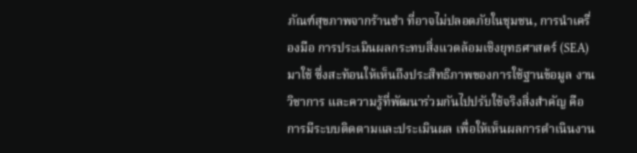ภัณฑ์สุขภาพจากร้านชำ ที่อาจไม่ปลอดภัยในชุมชน, การนำเครื่องมือ การประเมินผลกระทบสิ่งแวดล้อมเชิงยุทธศาสตร์ (SEA) มาใช้ ซึ่งสะท้อนให้เห็นถึงประสิทธิภาพของการใช้ฐานข้อมูล งานวิชาการ และความรู้ที่พัฒนาร่วมกันไปปรับใช้จริงสิ่งสำคัญ คือการมีระบบติดตามและประเมินผล เพื่อให้เห็นผลการดำเนินงาน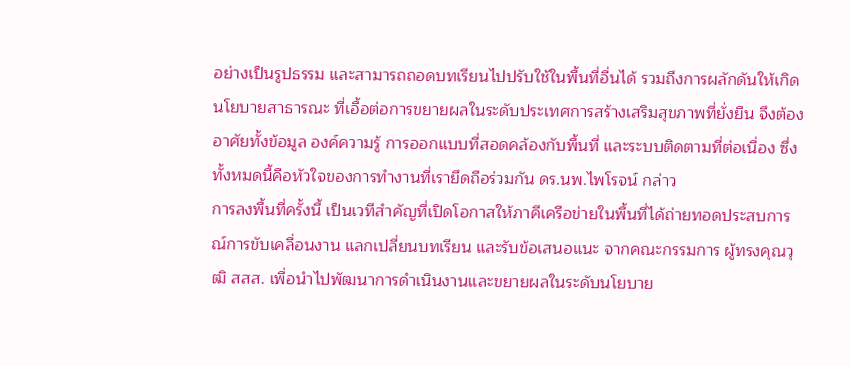อย่างเป็นรูปธรรม และสามารถถอดบทเรียนไปปรับใช้ในพื้นที่อื่นได้ รวมถึงการผลักดันให้เกิดนโยบายสาธารณะ ที่เอื้อต่อการขยายผลในระดับประเทศการสร้างเสริมสุขภาพที่ยั่งยืน จึงต้องอาศัยทั้งข้อมูล องค์ความรู้ การออกแบบที่สอดคล้องกับพื้นที่ และระบบติดตามที่ต่อเนื่อง ซึ่งทั้งหมดนี้คือหัวใจของการทำงานที่เรายึดถือร่วมกัน ดร.นพ.ไพโรจน์ กล่าว
การลงพื้นที่ครั้งนี้ เป็นเวทีสำคัญที่เปิดโอกาสให้ภาคีเครือข่ายในพื้นที่ได้ถ่ายทอดประสบการณ์การขับเคลื่อนงาน แลกเปลี่ยนบทเรียน และรับข้อเสนอแนะ จากคณะกรรมการ ผู้ทรงคุณวุฒิ สสส. เพื่อนำไปพัฒนาการดำเนินงานและขยายผลในระดับนโยบาย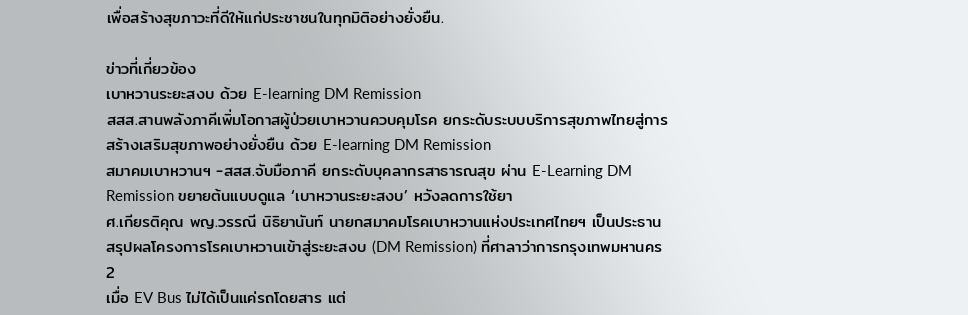เพื่อสร้างสุขภาวะที่ดีให้แก่ประชาชนในทุกมิติอย่างยั่งยืน.

ข่าวที่เกี่ยวข้อง
เบาหวานระยะสงบ ด้วย E-learning DM Remission
สสส.สานพลังภาคีเพิ่มโอกาสผู้ป่วยเบาหวานควบคุมโรค ยกระดับระบบบริการสุขภาพไทยสู่การสร้างเสริมสุขภาพอย่างยั่งยืน ด้วย E-learning DM Remission
สมาคมเบาหวานฯ -สสส.จับมือภาคี ยกระดับบุคลากรสาธารณสุข ผ่าน E-Learning DM Remission ขยายต้นแบบดูแล ‘เบาหวานระยะสงบ’ หวังลดการใช้ยา
ศ.เกียรติคุณ พญ.วรรณี นิธิยานันท์ นายกสมาคมโรคเบาหวานแห่งประเทศไทยฯ เป็นประธาน สรุปผลโครงการโรคเบาหวานเข้าสู่ระยะสงบ (DM Remission) ที่ศาลาว่าการกรุงเทพมหานคร 2
เมื่อ EV Bus ไม่ได้เป็นแค่รถโดยสาร แต่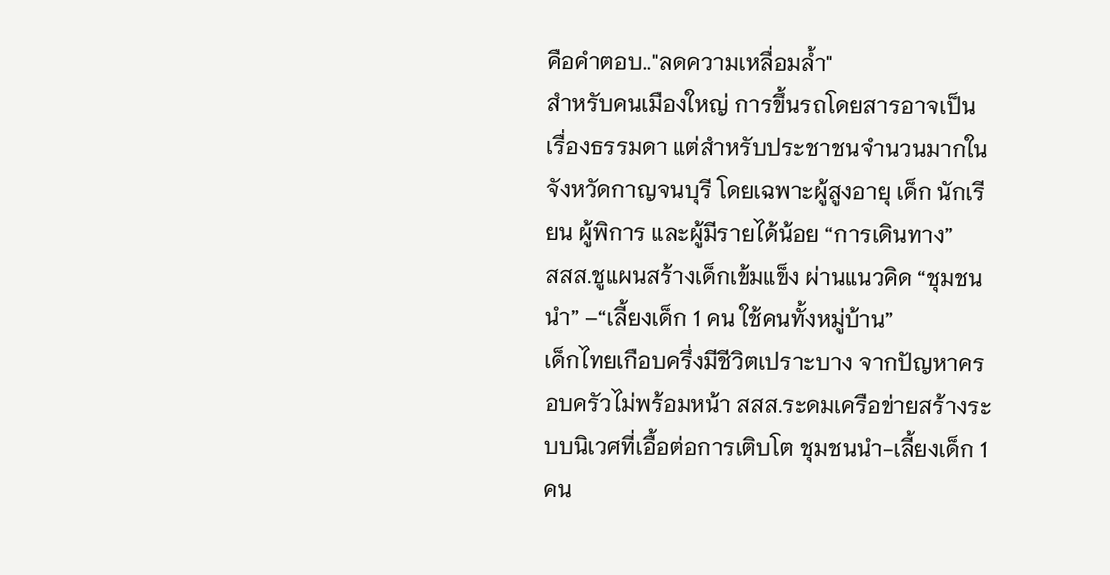คือคำตอบ.."ลดความเหลื่อมล้ำ"
สำหรับคนเมืองใหญ่ การขึ้นรถโดยสารอาจเป็นเรื่องธรรมดา แต่สำหรับประชาชนจำนวนมากในจังหวัดกาญจนบุรี โดยเฉพาะผู้สูงอายุ เด็ก นักเรียน ผู้พิการ และผู้มีรายได้น้อย “การเดินทาง”
สสส.ชูแผนสร้างเด็กเข้มแข็ง ผ่านแนวคิด “ชุมชนนำ” –“เลี้ยงเด็ก 1 คน ใช้คนทั้งหมู่บ้าน”
เด็กไทยเกือบครึ่งมีชีวิตเปราะบาง จากปัญหาครอบครัวไม่พร้อมหน้า สสส.ระดมเครือข่ายสร้างระบบนิเวศที่เอื้อต่อการเติบโต ชุมชนนำ-เลี้ยงเด็ก 1 คน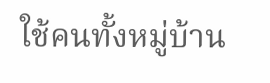ใช้คนทั้งหมู่บ้าน